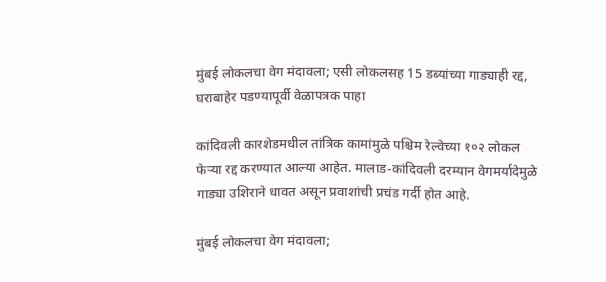मुंबई लोकलचा वेग मंदावला; एसी लोकलसह 15 डब्यांच्या गाड्याही रद्द, घराबाहेर पडण्यापूर्वी वेळापत्रक पाहा

कांदिवली कारशेडमधील तांत्रिक कामांमुळे पश्चिम रेल्वेच्या १०२ लोकल फेऱ्या रद्द करण्यात आल्या आहेत. मालाड-कांदिवली दरम्यान वेगमर्यादेमुळे गाड्या उशिराने धावत असून प्रवाशांची प्रचंड गर्दी होत आहे.

मुंबई लोकलचा वेग मंदावला;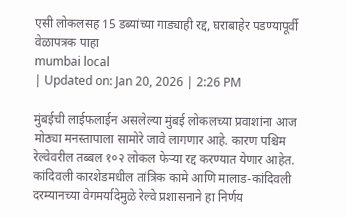एसी लोकलसह 15 डब्यांच्या गाड्याही रद्द, घराबाहेर पडण्यापूर्वी वेळापत्रक पाहा
mumbai local
| Updated on: Jan 20, 2026 | 2:26 PM

मुंबईची लाईफलाईन असलेल्या मुंबई लोकलच्या प्रवाशांना आज मोठ्या मनस्तापाला सामोरे जावे लागणार आहे. कारण पश्चिम रेल्वेवरील तब्बल १०२ लोकल फेऱ्या रद्द करण्यात येणार आहेत. कांदिवली कारशेडमधील तांत्रिक कामे आणि मालाड-कांदिवली दरम्यानच्या वेगमर्यादेमुळे रेल्वे प्रशासनाने हा निर्णय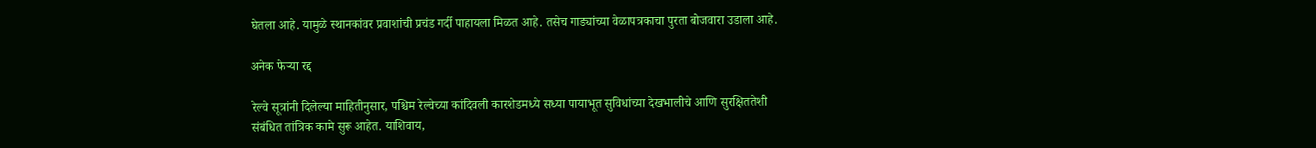घेतला आहे. यामुळे स्थानकांवर प्रवाशांची प्रचंड गर्दी पाहायला मिळत आहे. तसेच गाड्यांच्या वेळापत्रकाचा पुरता बोजवारा उडाला आहे.

अनेक फेऱ्या रद्द

रेल्वे सूत्रांनी दिलेल्या माहितीनुसार, पश्चिम रेल्वेच्या कांदिवली कारशेडमध्ये सध्या पायाभूत सुविधांच्या देखभालीचे आणि सुरक्षिततेशी संबंधित तांत्रिक कामे सुरू आहेत. याशिवाय,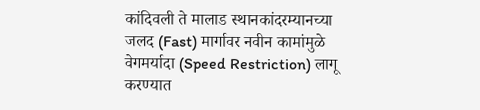कांदिवली ते मालाड स्थानकांदरम्यानच्या जलद (Fast) मार्गावर नवीन कामांमुळे वेगमर्यादा (Speed Restriction) लागू करण्यात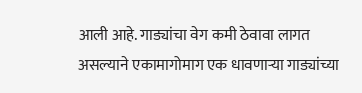आली आहे. गाड्यांचा वेग कमी ठेवावा लागत असल्याने एकामागोमाग एक धावणाऱ्या गाड्यांच्या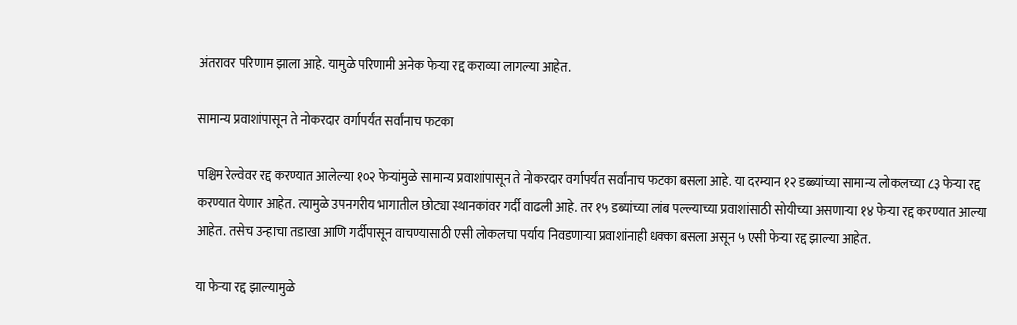अंतरावर परिणाम झाला आहे. यामुळे परिणामी अनेक फेऱ्या रद्द कराव्या लागल्या आहेत.

सामान्य प्रवाशांपासून ते नोकरदार वर्गापर्यंत सर्वांनाच फटका

पश्चिम रेल्वेवर रद्द करण्यात आलेल्या १०२ फेऱ्यांमुळे सामान्य प्रवाशांपासून ते नोकरदार वर्गापर्यंत सर्वांनाच फटका बसला आहे. या दरम्यान १२ डब्ब्यांच्या सामान्य लोकलच्या ८३ फेऱ्या रद्द करण्यात येणार आहेत. त्यामुळे उपनगरीय भागातील छोट्या स्थानकांवर गर्दी वाढली आहे. तर १५ डब्यांच्या लांब पल्ल्याच्या प्रवाशांसाठी सोयीच्या असणाऱ्या १४ फेऱ्या रद्द करण्यात आल्या आहेत. तसेच उन्हाचा तडाखा आणि गर्दीपासून वाचण्यासाठी एसी लोकलचा पर्याय निवडणाऱ्या प्रवाशांनाही धक्का बसला असून ५ एसी फेऱ्या रद्द झाल्या आहेत.

या फेऱ्या रद्द झाल्यामुळे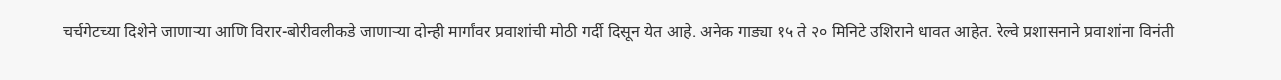चर्चगेटच्या दिशेने जाणाऱ्या आणि विरार-बोरीवलीकडे जाणाऱ्या दोन्ही मार्गांवर प्रवाशांची मोठी गर्दी दिसून येत आहे. अनेक गाड्या १५ ते २० मिनिटे उशिराने धावत आहेत. रेल्वे प्रशासनाने प्रवाशांना विनंती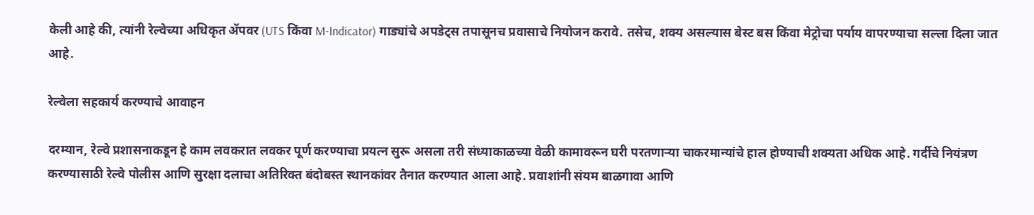केली आहे की, त्यांनी रेल्वेच्या अधिकृत ॲपवर (UTS किंवा M-Indicator) गाड्यांचे अपडेट्स तपासूनच प्रवासाचे नियोजन करावे. तसेच, शक्य असल्यास बेस्ट बस किंवा मेट्रोचा पर्याय वापरण्याचा सल्ला दिला जात आहे.

रेल्वेला सहकार्य करण्याचे आवाहन

दरम्यान, रेल्वे प्रशासनाकडून हे काम लवकरात लवकर पूर्ण करण्याचा प्रयत्न सुरू असला तरी संध्याकाळच्या वेळी कामावरून घरी परतणाऱ्या चाकरमान्यांचे हाल होण्याची शक्यता अधिक आहे. गर्दीचे नियंत्रण करण्यासाठी रेल्वे पोलीस आणि सुरक्षा दलाचा अतिरिक्त बंदोबस्त स्थानकांवर तैनात करण्यात आला आहे. प्रवाशांनी संयम बाळगावा आणि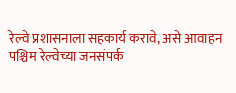रेल्वे प्रशासनाला सहकार्य करावे, असे आवाहन पश्चिम रेल्वेच्या जनसंपर्क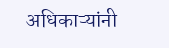अधिकाऱ्यांनी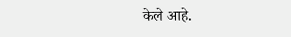केले आहे.